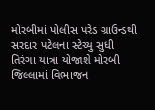મોરબીમાં પોલીસ પરેડ ગ્રાઉન્ડથી સરદાર પટેલના સ્ટેચ્યુ સુધી તિરંગા યાત્રા યોજાશે મોરબી જિલ્લામાં વિભાજન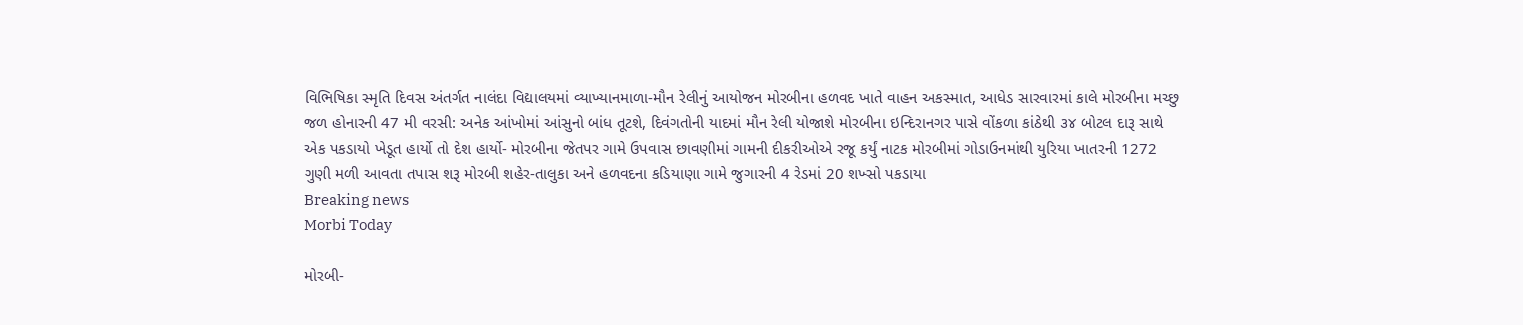વિભિષિકા સ્મૃતિ દિવસ અંતર્ગત નાલંદા વિદ્યાલયમાં વ્યાખ્યાનમાળા-મૌન રેલીનું આયોજન મોરબીના હળવદ ખાતે વાહન અકસ્માત, આધેડ સારવારમાં કાલે મોરબીના મચ્છુ જળ હોનારની 47 મી વરસી: અનેક આંખોમાં આંસુનો બાંધ તૂટશે, દિવંગતોની યાદમાં મૌન રેલી યોજાશે મોરબીના ઇન્દિરાનગર પાસે વોંકળા કાંઠેથી ૩૪ બોટલ દારૂ સાથે એક પકડાયો ખેડૂત હાર્યો તો દેશ હાર્યો- મોરબીના જેતપર ગામે ઉપવાસ છાવણીમાં ગામની દીકરીઓએ રજૂ કર્યું નાટક મોરબીમાં ગોડાઉનમાંથી યુરિયા ખાતરની 1272 ગુણી મળી આવતા તપાસ શરૂ મોરબી શહેર-તાલુકા અને હળવદના કડિયાણા ગામે જુગારની 4 રેડમાં 20 શખ્સો પકડાયા
Breaking news
Morbi Today

મોરબી-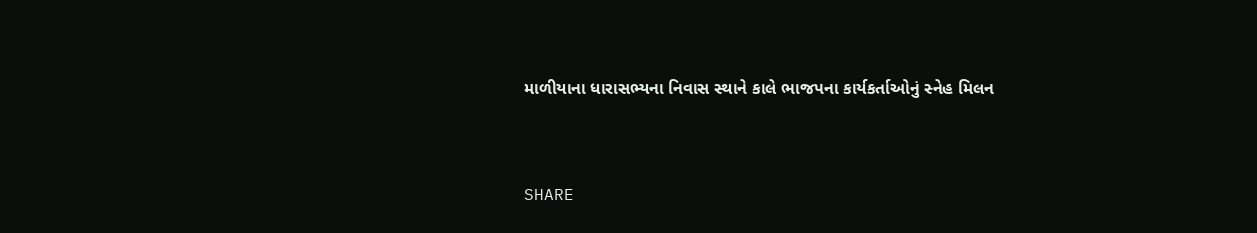માળીયાના ધારાસભ્યના નિવાસ સ્થાને કાલે ભાજપના કાર્યકર્તાઓનું સ્નેહ મિલન


SHARE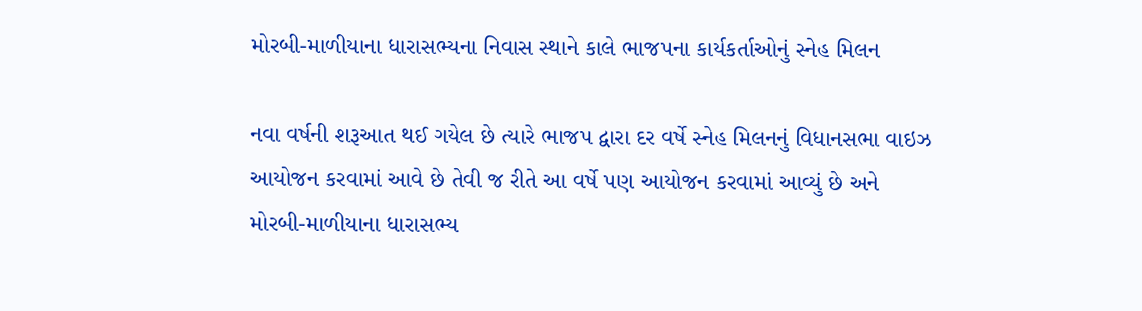મોરબી-માળીયાના ધારાસભ્યના નિવાસ સ્થાને કાલે ભાજપના કાર્યકર્તાઓનું સ્નેહ મિલન

નવા વર્ષની શરૂઆત થઈ ગયેલ છે ત્યારે ભાજપ દ્વારા દર વર્ષે સ્નેહ મિલનનું વિધાનસભા વાઇઝ આયોજન કરવામાં આવે છે તેવી જ રીતે આ વર્ષે પણ આયોજન કરવામાં આવ્યું છે અને મોરબી-માળીયાના ધારાસભ્ય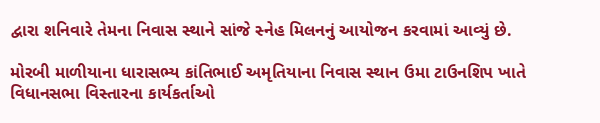દ્વારા શનિવારે તેમના નિવાસ સ્થાને સાંજે સ્નેહ મિલનનું આયોજન કરવામાં આવ્યું છે.

મોરબી માળીયાના ધારાસભ્ય કાંતિભાઈ અમૃતિયાના નિવાસ સ્થાન ઉમા ટાઉનશિપ ખાતે વિધાનસભા વિસ્તારના કાર્યકર્તાઓ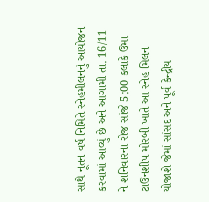સાથે નૂતન વર્ષ નિમિતે સ્નેહમીલનનું આયોજન કરવામાં આવ્યું છે અને આગામી તા. 16/11 ને શનિવારના રોજ સાંજે 5:00 કલાકે ઉમા ટાઉનશીપ મોરબી ખાતે આ સ્નેહ મિલન યોજાશે જેમાં સાંસદ અને પૂર્વ કેન્દ્રીય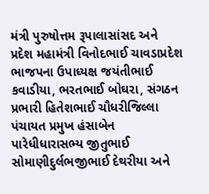મંત્રી પુરુષોત્તમ રૂપાલાસાંસદ અને પ્રદેશ મહામંત્રી વિનોદભાઈ ચાવડાપ્રદેશ ભાજપના ઉપાધ્યક્ષ જયંતીભાઈ કવાડીયા, ભરતભાઈ બોઘરા, સંગઠન પ્રભારી હિતેશભાઈ ચૌધરીજિલ્લા પંચાયત પ્રમુખ હંસાબેન પારેધીધારાસભ્ય જીતુભાઈ સોમાણીદુર્લભજીભાઈ દેથરીયા અને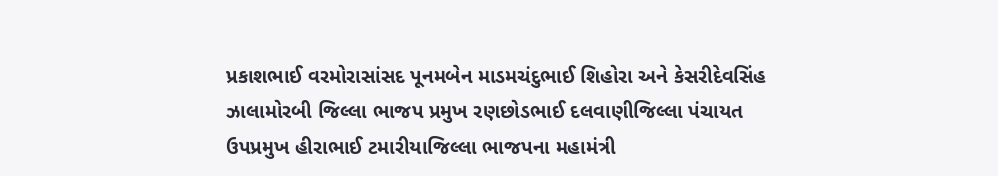પ્રકાશભાઈ વરમોરાસાંસદ પૂનમબેન માડમચંદુભાઈ શિહોરા અને કેસરીદેવસિંહ ઝાલામોરબી જિલ્લા ભાજપ પ્રમુખ રણછોડભાઈ દલવાણીજિલ્લા પંચાયત ઉપપ્રમુખ હીરાભાઈ ટમારીયાજિલ્લા ભાજપના મહામંત્રી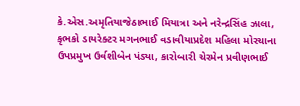કે.એસ.અમૃતિયાજેઠાભાઈ મિયાત્રા અને નરેન્દ્રસિંહ ઝાલા, કૃભકો ડાયરેક્ટર મગનભાઈ વડાવીયાપ્રદેશ મહિલા મોરચાના ઉપપ્રમુખ ઉર્વશીબેન પંડ્યા, કારોબારી ચેરમેન પ્રવીણભાઈ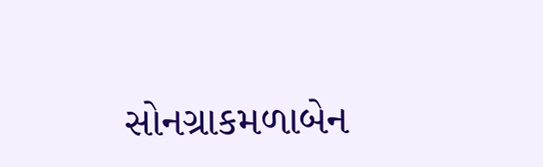સોનગ્રાકમળાબેન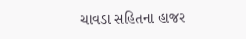ચાવડા સહિતના હાજર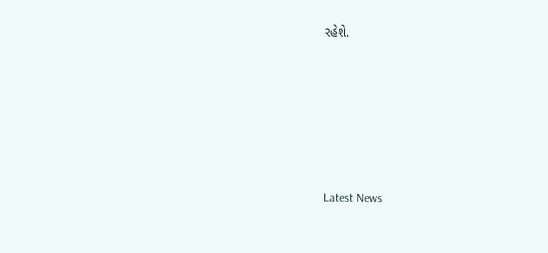રહેશે.






Latest News